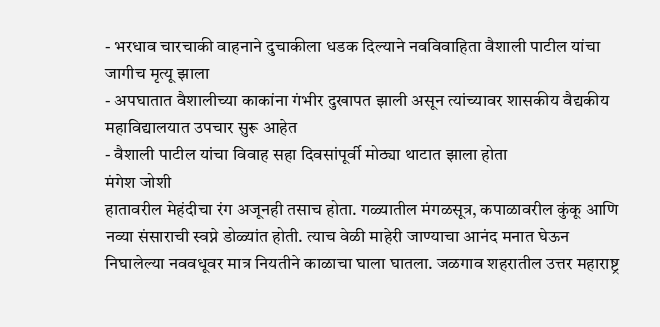- भरधाव चारचाकी वाहनाने दुचाकीला धडक दिल्याने नवविवाहिता वैशाली पाटील यांचा जागीच मृत्यू झाला
- अपघातात वैशालीच्या काकांना गंभीर दुखापत झाली असून त्यांच्यावर शासकीय वैद्यकीय महाविद्यालयात उपचार सुरू आहेत
- वैशाली पाटील यांचा विवाह सहा दिवसांपूर्वी मोठ्या थाटात झाला होता
मंगेश जोशी
हातावरील मेहंदीचा रंग अजूनही तसाच होता. गळ्यातील मंगळसूत्र, कपाळावरील कुंकू आणि नव्या संसाराची स्वप्ने डोळ्यांत होती. त्याच वेळी माहेरी जाण्याचा आनंद मनात घेऊन निघालेल्या नववधूवर मात्र नियतीने काळाचा घाला घातला. जळगाव शहरातील उत्तर महाराष्ट्र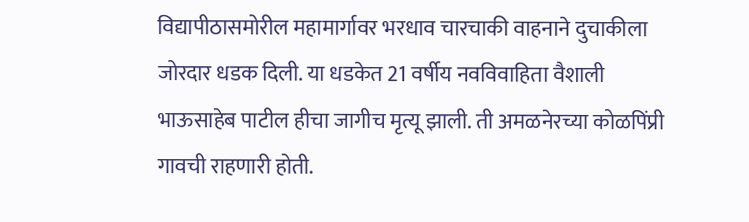विद्यापीठासमोरील महामार्गावर भरधाव चारचाकी वाहनाने दुचाकीला जोरदार धडक दिली. या धडकेत 21 वर्षीय नवविवाहिता वैशाली भाऊसाहेब पाटील हीचा जागीच मृत्यू झाली. ती अमळनेरच्या कोळपिंप्री गावची राहणारी होती.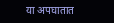या अपघातात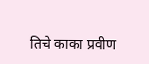तिचे काका प्रवीण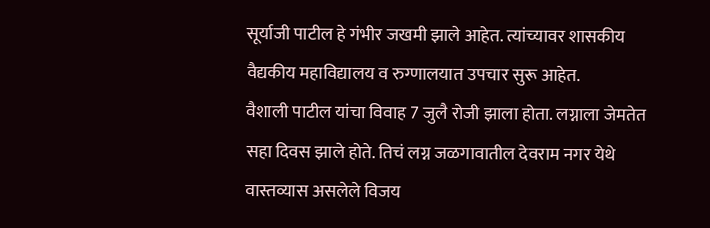सूर्याजी पाटील हे गंभीर जखमी झाले आहेत. त्यांच्यावर शासकीय वैद्यकीय महाविद्यालय व रुग्णालयात उपचार सुरू आहेत.
वैशाली पाटील यांचा विवाह 7 जुलै रोजी झाला होता. लग्नाला जेमतेत सहा दिवस झाले होते. तिचं लग्न जळगावातील देवराम नगर येथे वास्तव्यास असलेले विजय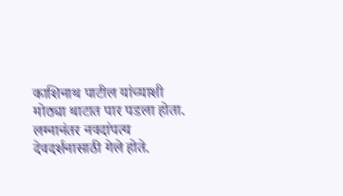काशिनाथ पाटील यांच्याशी मोठ्या थाटात पार पडला होता. लग्नानंतर नवदांपत्य देवदर्शनासाठी गेले होते.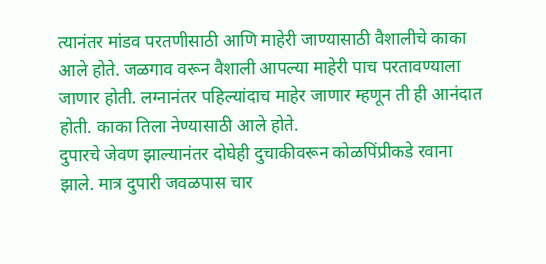त्यानंतर मांडव परतणीसाठी आणि माहेरी जाण्यासाठी वैशालीचे काका आले होते. जळगाव वरून वैशाली आपल्या माहेरी पाच परतावण्याला जाणार होती. लग्नानंतर पहिल्यांदाच माहेर जाणार म्हणून ती ही आनंदात होती. काका तिला नेण्यासाठी आले होते.
दुपारचे जेवण झाल्यानंतर दोघेही दुचाकीवरून कोळपिंप्रीकडे रवाना झाले. मात्र दुपारी जवळपास चार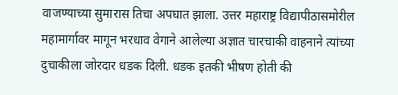वाजण्याच्या सुमारास तिचा अपघात झाला. उत्तर महाराष्ट्र विद्यापीठासमोरील महामार्गावर मागून भरधाव वेगाने आलेल्या अज्ञात चारचाकी वाहनाने त्यांच्या दुचाकीला जोरदार धडक दिली. धडक इतकी भीषण होती की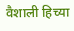वैशाली हिच्या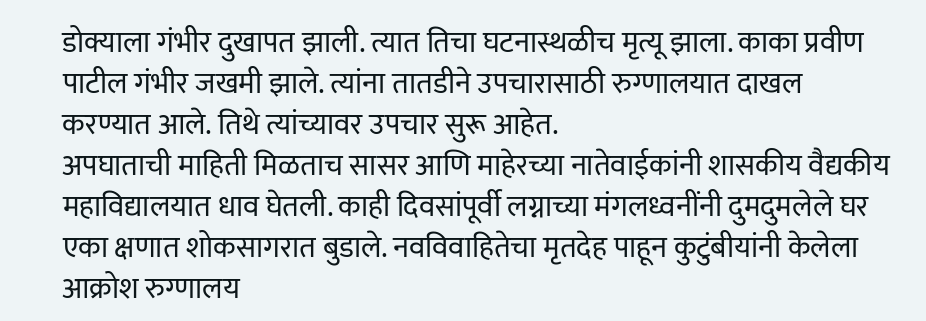डोक्याला गंभीर दुखापत झाली. त्यात तिचा घटनास्थळीच मृत्यू झाला. काका प्रवीण पाटील गंभीर जखमी झाले. त्यांना तातडीने उपचारासाठी रुग्णालयात दाखल करण्यात आले. तिथे त्यांच्यावर उपचार सुरू आहेत.
अपघाताची माहिती मिळताच सासर आणि माहेरच्या नातेवाईकांनी शासकीय वैद्यकीय महाविद्यालयात धाव घेतली. काही दिवसांपूर्वी लग्नाच्या मंगलध्वनींनी दुमदुमलेले घर एका क्षणात शोकसागरात बुडाले. नवविवाहितेचा मृतदेह पाहून कुटुंबीयांनी केलेला आक्रोश रुग्णालय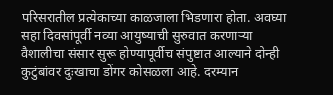परिसरातील प्रत्येकाच्या काळजाला भिडणारा होता. अवघ्या सहा दिवसांपूर्वी नव्या आयुष्याची सुरुवात करणाऱ्या वैशालीचा संसार सुरू होण्यापूर्वीच संपुष्टात आल्याने दोन्ही कुटुंबांवर दुःखाचा डोंगर कोसळला आहे. दरम्यान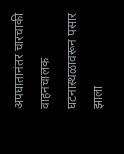अपघातानंतर चारचाकी वाहनचालक घटनास्थळावरून पसार झाला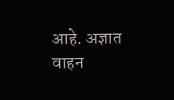आहे. अज्ञात वाहन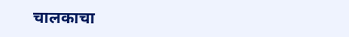चालकाचा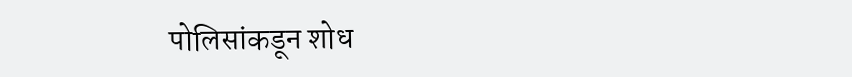पोलिसांकडून शोध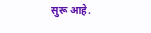सुरू आहे.